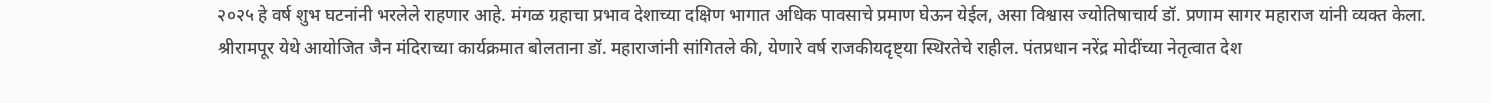२०२५ हे वर्ष शुभ घटनांनी भरलेले राहणार आहे. मंगळ ग्रहाचा प्रभाव देशाच्या दक्षिण भागात अधिक पावसाचे प्रमाण घेऊन येईल, असा विश्वास ज्योतिषाचार्य डॉ. प्रणाम सागर महाराज यांनी व्यक्त केला.
श्रीरामपूर येथे आयोजित जैन मंदिराच्या कार्यक्रमात बोलताना डॉ. महाराजांनी सांगितले की, येणारे वर्ष राजकीयदृष्ट्या स्थिरतेचे राहील. पंतप्रधान नरेंद्र मोदींच्या नेतृत्वात देश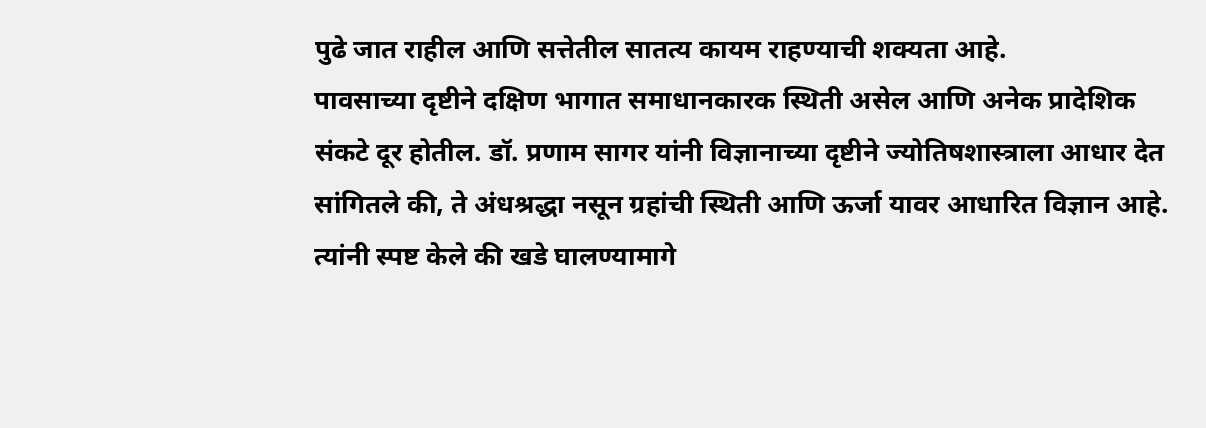पुढे जात राहील आणि सत्तेतील सातत्य कायम राहण्याची शक्यता आहे.
पावसाच्या दृष्टीने दक्षिण भागात समाधानकारक स्थिती असेल आणि अनेक प्रादेशिक संकटे दूर होतील. डॉ. प्रणाम सागर यांनी विज्ञानाच्या दृष्टीने ज्योतिषशास्त्राला आधार देत सांगितले की, ते अंधश्रद्धा नसून ग्रहांची स्थिती आणि ऊर्जा यावर आधारित विज्ञान आहे.
त्यांनी स्पष्ट केले की खडे घालण्यामागे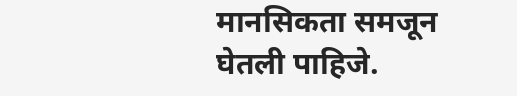मानसिकता समजून घेतली पाहिजे.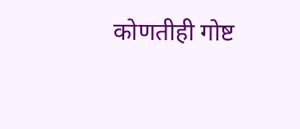कोणतीही गोष्ट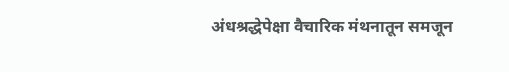अंधश्रद्धेपेक्षा वैचारिक मंथनातून समजून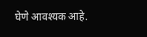घेणे आवश्यक आहे.